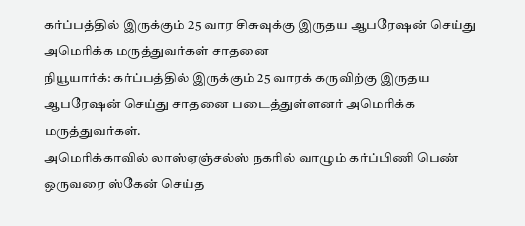கர்ப்பத்தில் இருக்கும் 25 வார சிசுவுக்கு இருதய ஆபரேஷன் செய்து அமெரிக்க மருத்துவர்கள் சாதனை
நியூயார்க்: கர்ப்பத்தில் இருக்கும் 25 வாரக் கருவிற்கு இருதய ஆபரேஷன் செய்து சாதனை படைத்துள்ளனர் அமெரிக்க மருத்துவர்கள்.
அமெரிக்காவில் லாஸ்ஏஞ்சல்ஸ் நகரில் வாழும் கர்ப்பிணி பெண் ஒருவரை ஸ்கேன் செய்த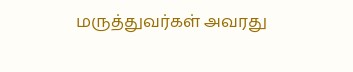மருத்துவர்கள் அவரது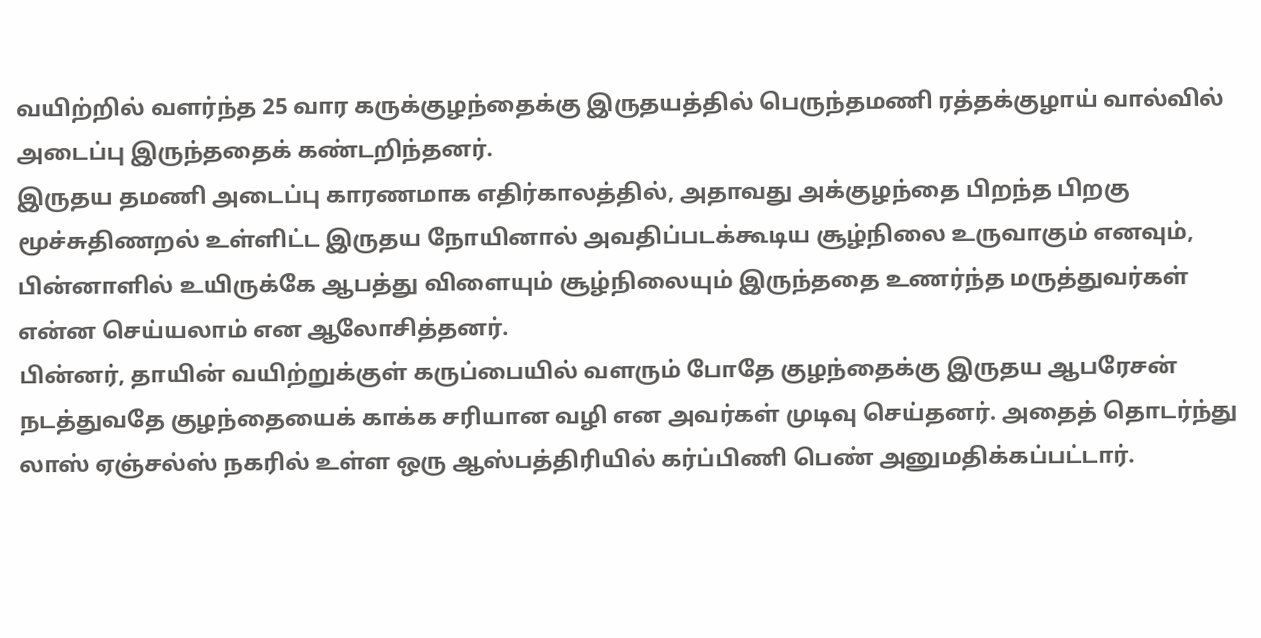வயிற்றில் வளர்ந்த 25 வார கருக்குழந்தைக்கு இருதயத்தில் பெருந்தமணி ரத்தக்குழாய் வால்வில் அடைப்பு இருந்ததைக் கண்டறிந்தனர்.
இருதய தமணி அடைப்பு காரணமாக எதிர்காலத்தில், அதாவது அக்குழந்தை பிறந்த பிறகு மூச்சுதிணறல் உள்ளிட்ட இருதய நோயினால் அவதிப்படக்கூடிய சூழ்நிலை உருவாகும் எனவும், பின்னாளில் உயிருக்கே ஆபத்து விளையும் சூழ்நிலையும் இருந்ததை உணர்ந்த மருத்துவர்கள் என்ன செய்யலாம் என ஆலோசித்தனர்.
பின்னர், தாயின் வயிற்றுக்குள் கருப்பையில் வளரும் போதே குழந்தைக்கு இருதய ஆபரேசன் நடத்துவதே குழந்தையைக் காக்க சரியான வழி என அவர்கள் முடிவு செய்தனர். அதைத் தொடர்ந்து லாஸ் ஏஞ்சல்ஸ் நகரில் உள்ள ஒரு ஆஸ்பத்திரியில் கர்ப்பிணி பெண் அனுமதிக்கப்பட்டார்.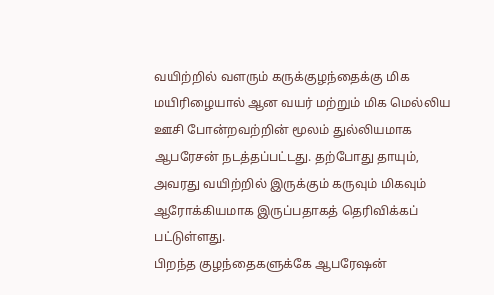வயிற்றில் வளரும் கருக்குழந்தைக்கு மிக மயிரிழையால் ஆன வயர் மற்றும் மிக மெல்லிய ஊசி போன்றவற்றின் மூலம் துல்லியமாக ஆபரேசன் நடத்தப்பட்டது. தற்போது தாயும், அவரது வயிற்றில் இருக்கும் கருவும் மிகவும் ஆரோக்கியமாக இருப்பதாகத் தெரிவிக்கப் பட்டுள்ளது.
பிறந்த குழந்தைகளுக்கே ஆபரேஷன்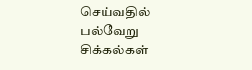செய்வதில் பல்வேறு சிக்கல்கள்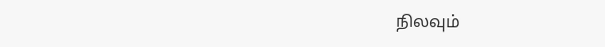நிலவும்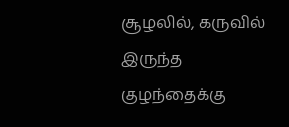சூழலில், கருவில் இருந்த குழந்தைக்கு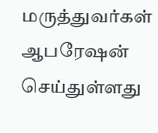மருத்துவர்கள் ஆபரேஷன் செய்துள்ளது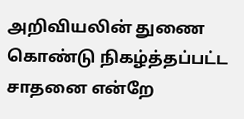அறிவியலின் துணை கொண்டு நிகழ்த்தப்பட்ட சாதனை என்றே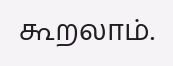கூறலாம்.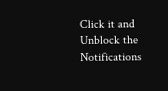Click it and Unblock the Notifications